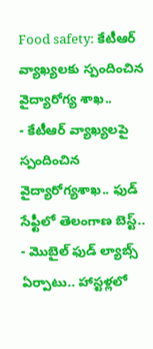Food safety: కేటీఆర్ వ్యాఖ్యలకు స్పందించిన వైద్యారోగ్య శాఖ..
- కేటీఆర్ వ్యాఖ్యలపై స్పందించిన వైద్యారోగ్యశాఖ.. ఫుడ్ సేఫ్టీలో తెలంగాణ బెస్ట్..
- మొబైల్ ఫుడ్ ల్యాబ్స్ ఏర్పాటు.. హాస్టళ్లలో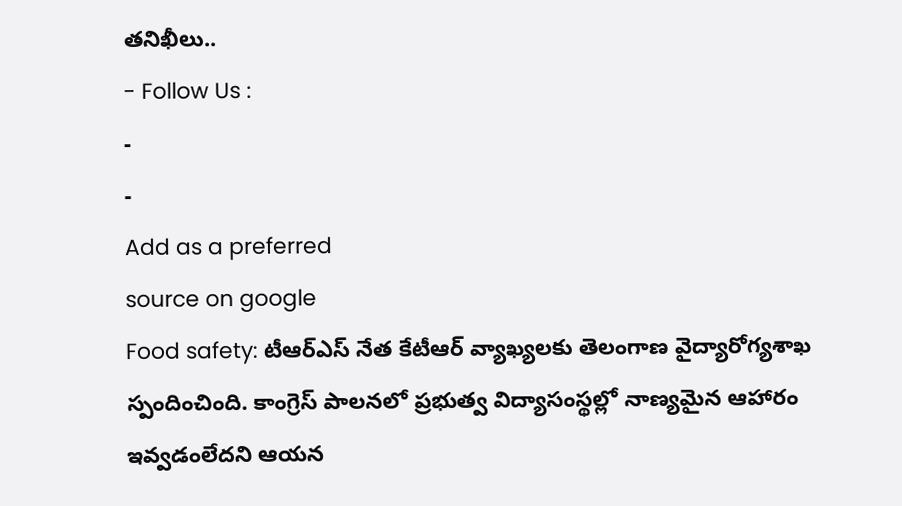తనిఖీలు..
- Follow Us :
-
-
Add as a preferred
source on google
Food safety: టీఆర్ఎస్ నేత కేటీఆర్ వ్యాఖ్యలకు తెలంగాణ వైద్యారోగ్యశాఖ స్పందించింది. కాంగ్రెస్ పాలనలో ప్రభుత్వ విద్యాసంస్థల్లో నాణ్యమైన ఆహారం ఇవ్వడంలేదని ఆయన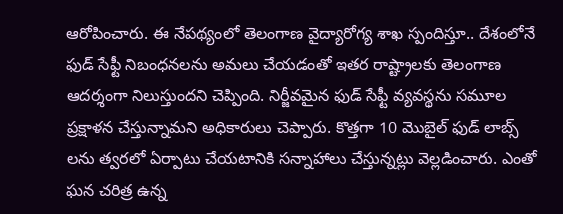ఆరోపించారు. ఈ నేపథ్యంలో తెలంగాణ వైద్యారోగ్య శాఖ స్పందిస్తూ.. దేశంలోనే ఫుడ్ సేఫ్టీ నిబంధనలను అమలు చేయడంతో ఇతర రాష్ట్రాలకు తెలంగాణ ఆదర్శంగా నిలుస్తుందని చెప్పింది. నిర్జీవమైన ఫుడ్ సేఫ్టీ వ్యవస్థను సమూల ప్రక్షాళన చేస్తున్నామని అధికారులు చెప్పారు. కొత్తగా 10 మొబైల్ ఫుడ్ లాబ్స్ లను త్వరలో ఏర్పాటు చేయటానికి సన్నాహాలు చేస్తున్నట్లు వెల్లడించారు. ఎంతో ఘన చరిత్ర ఉన్న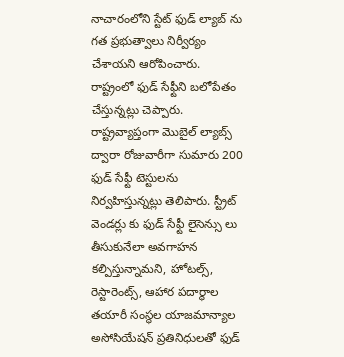నాచారంలోని స్టేట్ ఫుడ్ ల్యాబ్ ను గత ప్రభుత్వాలు నిర్వీర్యం చేశాయని ఆరోపించారు. రాష్ట్రంలో ఫుడ్ సేఫ్టీని బలోపేతం చేస్తున్నట్లు చెప్పారు.
రాష్ట్రవ్యాప్తంగా మొబైల్ ల్యాబ్స్ ద్వారా రోజువారీగా సుమారు 200 ఫుడ్ సేఫ్టీ టెస్టులను నిర్వహిస్తున్నట్లు తెలిపారు. స్ట్రీట్ వెండర్లు కు ఫుడ్ సేఫ్టీ లైసెన్సు లు తీసుకునేలా అవగాహన కల్పిస్తున్నామని, హోటల్స్, రెస్టారెంట్స్, ఆహార పదార్థాల తయారీ సంస్థల యాజమాన్యాల అసోసియేషన్ ప్రతినిధులతో ఫుడ్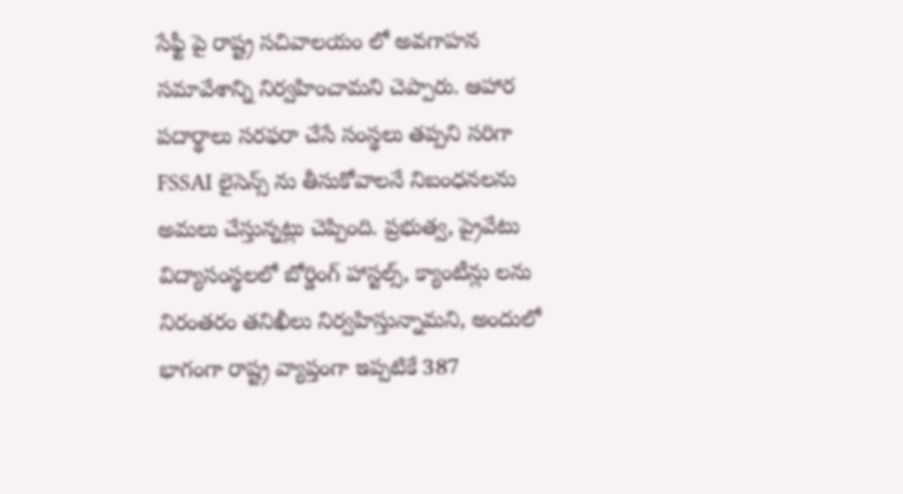సేఫ్టీ పై రాష్ట్ర సచివాలయం లో అవగాహన సమావేశాన్ని నిర్వహించామని చెప్పారు. ఆహార పదార్థాలు సరఫరా చేసే సంస్థలు తప్పని సరిగా FSSAI లైసెన్స్ ను తీసుకోవాలనే నిబంధనలను అమలు చేస్తున్నట్లు చెప్పింది. ప్రభుత్వ, ప్రైవేటు విద్యాసంస్థలలో బోర్డింగ్ హాస్టల్స్, క్యాంటీన్లు లను నిరంతరం తనిఖీలు నిర్వహిస్తున్నామని, అందులో భాగంగా రాష్ట్ర వ్యాప్తంగా ఇప్పటికే 387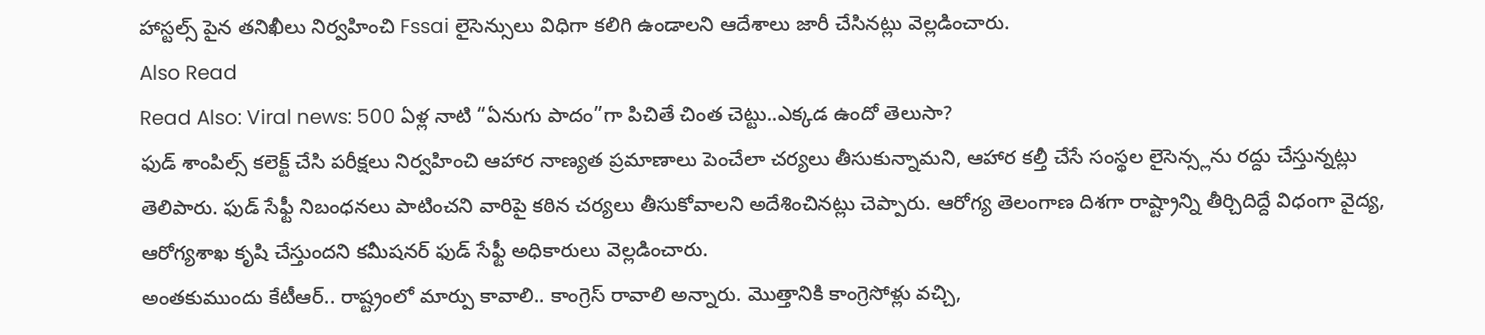హాస్టల్స్ పైన తనిఖీలు నిర్వహించి Fssai లైసెన్సులు విధిగా కలిగి ఉండాలని ఆదేశాలు జారీ చేసినట్లు వెల్లడించారు.
Also Read
Read Also: Viral news: 500 ఏళ్ల నాటి “ఏనుగు పాదం”గా పిచితే చింత చెట్టు..ఎక్కడ ఉందో తెలుసా?
ఫుడ్ శాంపిల్స్ కలెక్ట్ చేసి పరీక్షలు నిర్వహించి ఆహార నాణ్యత ప్రమాణాలు పెంచేలా చర్యలు తీసుకున్నామని, ఆహార కల్తీ చేసే సంస్థల లైసెన్స్లను రద్దు చేస్తున్నట్లు తెలిపారు. ఫుడ్ సేఫ్టీ నిబంధనలు పాటించని వారిపై కఠిన చర్యలు తీసుకోవాలని అదేశించినట్లు చెప్పారు. ఆరోగ్య తెలంగాణ దిశగా రాష్ట్రాన్ని తీర్చిదిద్దే విధంగా వైద్య, ఆరోగ్యశాఖ కృషి చేస్తుందని కమీషనర్ ఫుడ్ సేఫ్టీ అధికారులు వెల్లడించారు.
అంతకుముందు కేటీఆర్.. రాష్ట్రంలో మార్పు కావాలి.. కాంగ్రెస్ రావాలి అన్నారు. మొత్తానికి కాంగ్రెసోళ్లు వచ్చి,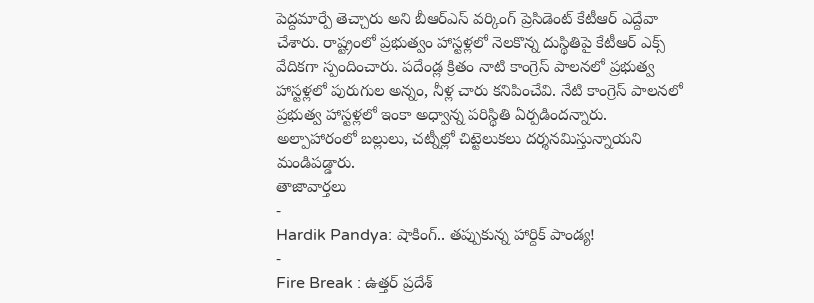పెద్దమార్పే తెచ్చారు అని బీఆర్ఎస్ వర్కింగ్ ప్రెసిడెంట్ కేటీఆర్ ఎద్దేవా చేశారు. రాష్ట్రంలో ప్రభుత్వం హాస్టళ్లలో నెలకొన్న దుస్థితిపై కేటీఆర్ ఎక్స్ వేదికగా స్పందించారు. పదేండ్ల క్రితం నాటి కాంగ్రెస్ పాలనలో ప్రభుత్వ హాస్టళ్లలో పురుగుల అన్నం, నీళ్ల చారు కనిపించేవి. నేటి కాంగ్రెస్ పాలనలో ప్రభుత్వ హాస్టళ్లలో ఇంకా అధ్వాన్న పరిస్థితి ఏర్పడిందన్నారు. అల్పాహారంలో బల్లులు, చట్నీల్లో చిట్టెలుకలు దర్శనమిస్తున్నాయని మండిపడ్డారు.
తాజావార్తలు
-
Hardik Pandya: షాకింగ్.. తప్పుకున్న హార్దిక్ పాండ్య!
-
Fire Break : ఉత్తర్ ప్రదేశ్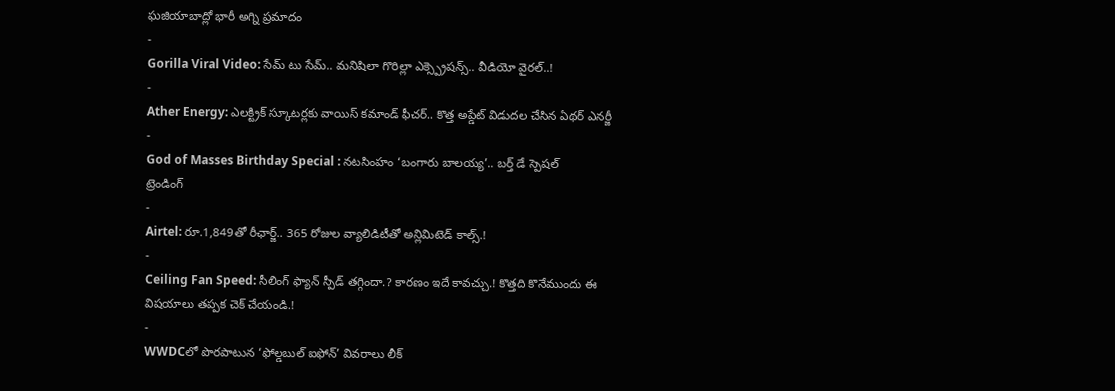ఘజియాబాద్లో భారీ అగ్ని ప్రమాదం
-
Gorilla Viral Video: సేమ్ టు సేమ్.. మనిషిలా గొరిల్లా ఎక్స్ప్రెషన్స్.. వీడియో వైరల్..!
-
Ather Energy: ఎలక్ట్రిక్ స్కూటర్లకు వాయిస్ కమాండ్ ఫీచర్.. కొత్త అప్డేట్ విడుదల చేసిన ఏథర్ ఎనర్జీ
-
God of Masses Birthday Special : నటసింహం ‘బంగారు బాలయ్య’.. బర్త్ డే స్పెషల్
ట్రెండింగ్
-
Airtel: రూ.1,849తో రీఛార్జ్.. 365 రోజుల వ్యాలిడిటీతో అన్లిమిటెడ్ కాల్స్.!
-
Ceiling Fan Speed: సీలింగ్ ఫ్యాన్ స్పీడ్ తగ్గిందా.? కారణం ఇదే కావచ్చు.! కొత్తది కొనేముందు ఈ విషయాలు తప్పక చెక్ చేయండి.!
-
WWDCలో పొరపాటున ‘ఫోల్డబుల్ ఐఫోన్’ వివరాలు లీక్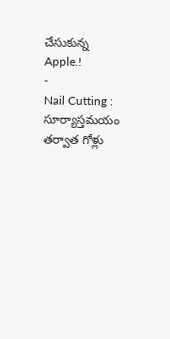చేసుకున్న Apple.!
-
Nail Cutting : సూర్యాస్తమయం తర్వాత గోళ్లు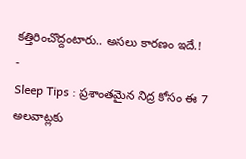కత్తిరించొద్దంటారు.. అసలు కారణం ఇదే.!
-
Sleep Tips : ప్రశాంతమైన నిద్ర కోసం ఈ 7 అలవాట్లకు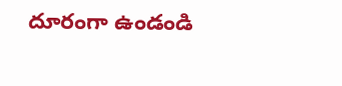దూరంగా ఉండండి